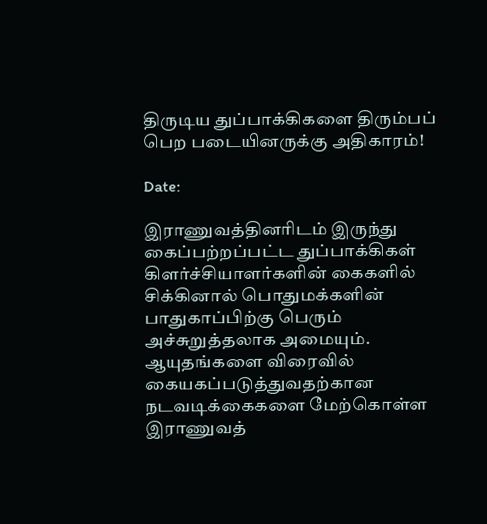திருடிய துப்பாக்கிகளை திரும்பப் பெற படையினருக்கு அதிகாரம்!

Date:

இராணுவத்தினரிடம் இருந்து கைப்பற்றப்பட்ட துப்பாக்கிகள் கிளர்ச்சியாளர்களின் கைகளில் சிக்கினால் பொதுமக்களின் பாதுகாப்பிற்கு பெரும் அச்சுறுத்தலாக அமையும். ஆயுதங்களை விரைவில் கையகப்படுத்துவதற்கான நடவடிக்கைகளை மேற்கொள்ள இராணுவத்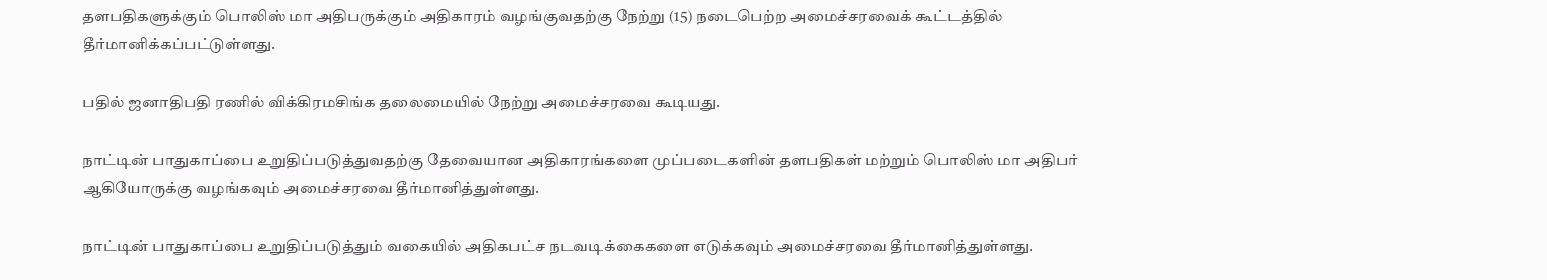தளபதிகளுக்கும் பொலிஸ் மா அதிபருக்கும் அதிகாரம் வழங்குவதற்கு நேற்று (15) நடைபெற்ற அமைச்சரவைக் கூட்டத்தில் தீர்மானிக்கப்பட்டுள்ளது.

பதில் ஜனாதிபதி ரணில் விக்கிரமசிங்க தலைமையில் நேற்று அமைச்சரவை கூடியது.

நாட்டின் பாதுகாப்பை உறுதிப்படுத்துவதற்கு தேவையான அதிகாரங்களை முப்படைகளின் தளபதிகள் மற்றும் பொலிஸ் மா அதிபர் ஆகியோருக்கு வழங்கவும் அமைச்சரவை தீர்மானித்துள்ளது.

நாட்டின் பாதுகாப்பை உறுதிப்படுத்தும் வகையில் அதிகபட்ச நடவடிக்கைகளை எடுக்கவும் அமைச்சரவை தீர்மானித்துள்ளது.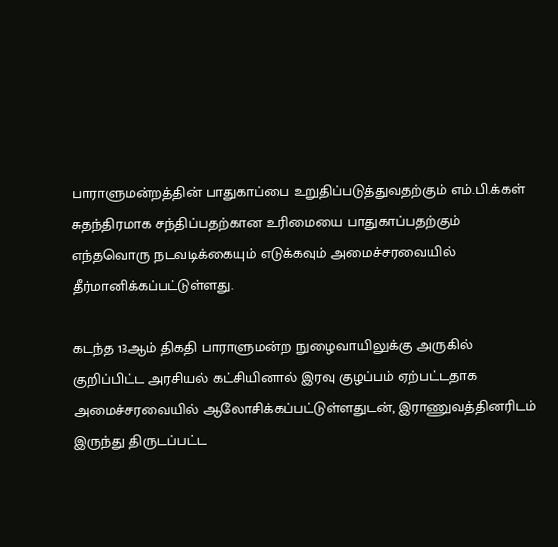பாராளுமன்றத்தின் பாதுகாப்பை உறுதிப்படுத்துவதற்கும் எம்.பி.க்கள் சுதந்திரமாக சந்திப்பதற்கான உரிமையை பாதுகாப்பதற்கும் எந்தவொரு நடவடிக்கையும் எடுக்கவும் அமைச்சரவையில் தீர்மானிக்கப்பட்டுள்ளது.

கடந்த 13ஆம் திகதி பாராளுமன்ற நுழைவாயிலுக்கு அருகில் குறிப்பிட்ட அரசியல் கட்சியினால் இரவு குழப்பம் ஏற்பட்டதாக அமைச்சரவையில் ஆலோசிக்கப்பட்டுள்ளதுடன், இராணுவத்தினரிடம் இருந்து திருடப்பட்ட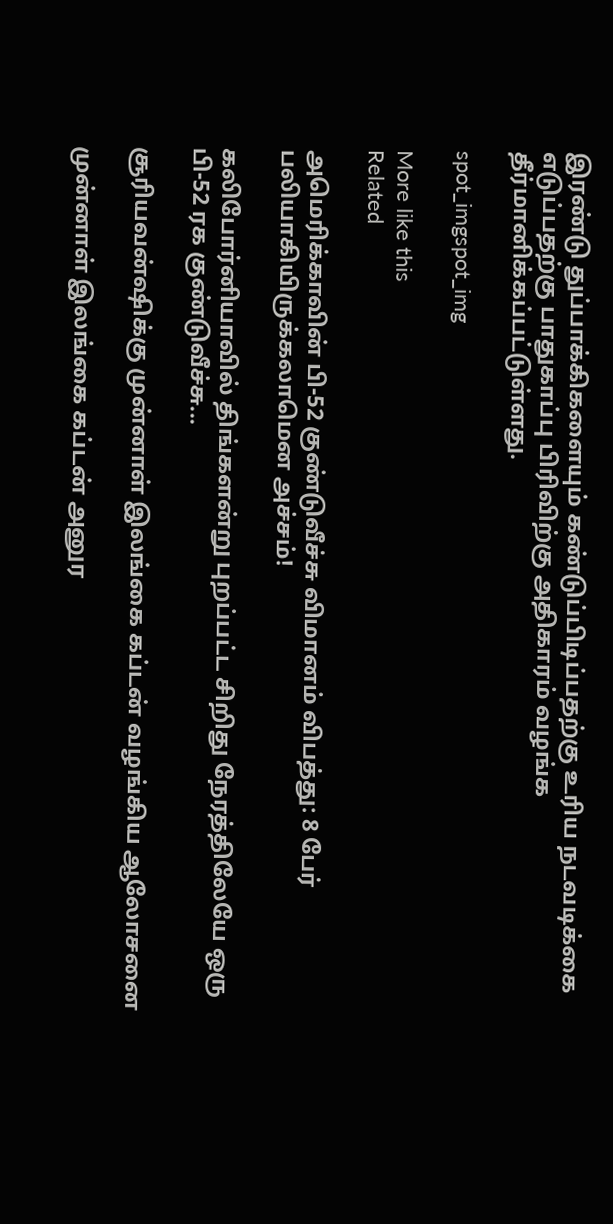இரண்டு துப்பாக்கிகளையும் கண்டுப்பிடிப்பதற்கு உரிய நடவடிக்கை எடுப்பதற்கு பாதுகாப்பு பிரிவிற்கு அதிகாரம் வழங்க தீர்மானிக்கப்பட்டுள்ளது.

spot_imgspot_img

More like this
Related

அமெரிக்காவின் பி-52 குண்டுவீச்சு விமானம் விபத்து: 8 பேர் பலியாகியிருக்கலாமென அச்சம்!

கலிபோர்னியாவில் திங்களன்று புறப்பட்ட சிறிது நேரத்திலேயே ஒரு பி-52 ரக குண்டுவீச்சு...

சூரியவன்ஷிக்கு முன்னாள் இலங்கை கப்டன் வழங்கிய ஆலோசனை

முன்னாள் இலங்கை கப்டன் அனுர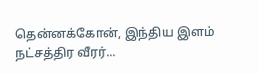தென்னக்கோன், இந்திய இளம் நட்சத்திர வீரர்...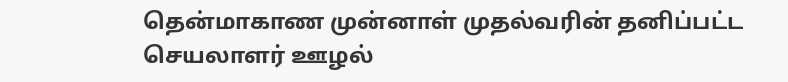தென்மாகாண முன்னாள் முதல்வரின் தனிப்பட்ட செயலாளர் ஊழல்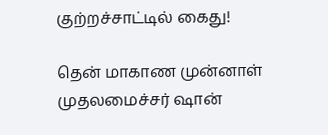குற்றச்சாட்டில் கைது!

தென் மாகாண முன்னாள் முதலமைச்சர் ஷான்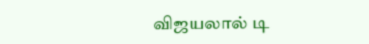விஜயலால் டி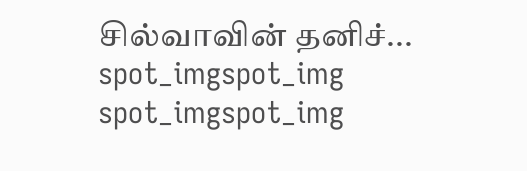சில்வாவின் தனிச்...
spot_imgspot_img
spot_imgspot_img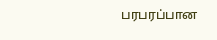பரபரப்பான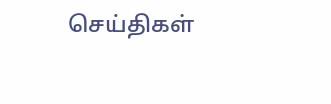செய்திகள்